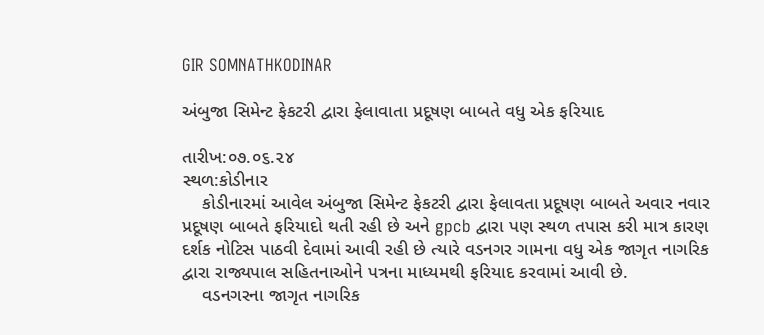GIR SOMNATHKODINAR

અંબુજા સિમેન્ટ ફેકટરી દ્વારા ફેલાવાતા પ્રદૂષણ બાબતે વધુ એક ફરિયાદ

તારીખ:૦૭.૦૬.૨૪
સ્થળ:કોડીનાર
    કોડીનારમાં આવેલ અંબુજા સિમેન્ટ ફેકટરી દ્વારા ફેલાવતા પ્રદૂષણ બાબતે અવાર નવાર પ્રદૂષણ બાબતે ફરિયાદો થતી રહી છે અને gpcb દ્વારા પણ સ્થળ તપાસ કરી માત્ર કારણ દર્શક નોટિસ પાઠવી દેવામાં આવી રહી છે ત્યારે વડનગર ગામના વધુ એક જાગૃત નાગરિક દ્વારા રાજ્યપાલ સહિતનાઓને પત્રના માધ્યમથી ફરિયાદ કરવામાં આવી છે.
    વડનગરના જાગૃત નાગરિક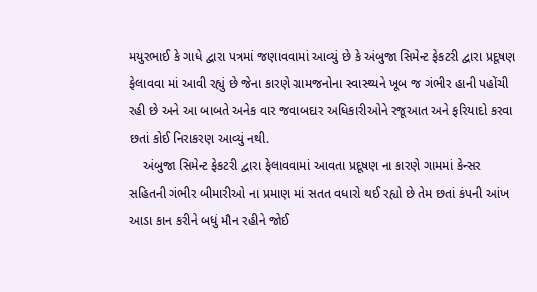મયુરભાઈ કે ગાધે દ્વારા પત્રમાં જણાવવામાં આવ્યું છે કે અંબુજા સિમેન્ટ ફેકટરી દ્વારા પ્રદૂષણ ફેલાવવા માં આવી રહ્યું છે જેના કારણે ગ્રામજનોના સ્વાસ્થ્યને ખૂબ જ ગંભીર હાની પહોંચી રહી છે અને આ બાબતે અનેક વાર જવાબદાર અધિકારીઓને રજૂઆત અને ફરિયાદો કરવા છતાં કોઈ નિરાકરણ આવ્યું નથી.
    અંબુજા સિમેન્ટ ફેકટરી દ્વારા ફેલાવવામાં આવતા પ્રદૂષણ ના કારણે ગામમાં કેન્સર સહિતની ગંભીર બીમારીઓ ના પ્રમાણ માં સતત વધારો થઈ રહ્યો છે તેમ છતાં કંપની આંખ આડા કાન કરીને બધું મૌન રહીને જોઈ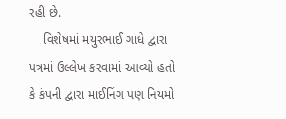રહી છે.
    વિશેષમાં મયુરભાઈ ગાધે દ્વારા પત્રમાં ઉલ્લેખ કરવામાં આવ્યો હતો કે કંપની દ્વારા માઈનિંગ પણ નિયમો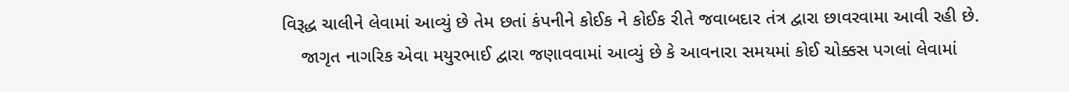વિરૂદ્ધ ચાલીને લેવામાં આવ્યું છે તેમ છતાં કંપનીને કોઈક ને કોઈક રીતે જવાબદાર તંત્ર દ્વારા છાવરવામા આવી રહી છે.
    જાગૃત નાગરિક એવા મયુરભાઈ દ્વારા જણાવવામાં આવ્યું છે કે આવનારા સમયમાં કોઈ ચોક્કસ પગલાં લેવામાં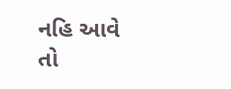નહિ આવે તો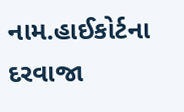નામ.હાઈકોર્ટના દરવાજા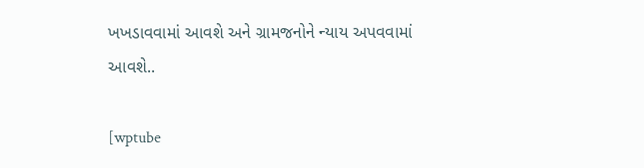ખખડાવવામાં આવશે અને ગ્રામજનોને ન્યાય અપવવામાં આવશે..

[wptube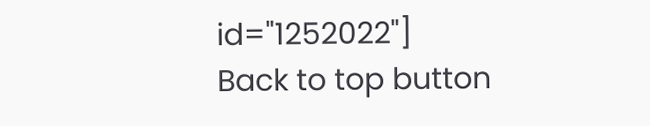id="1252022"]
Back to top button